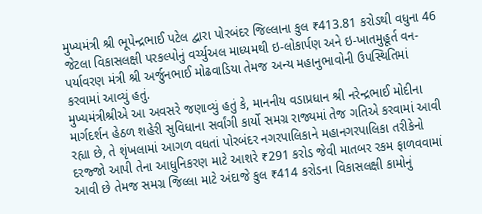મુખ્યમંત્રી શ્રી ભૂપેન્દ્રભાઈ પટેલ દ્વારા પોરબંદર જિલ્લાના કુલ ₹413.81 કરોડથી વધુના 46 જેટલા વિકાસલક્ષી પરકલ્પોનું વર્ચ્યુઅલ માધ્યમથી ઇ-લોકાર્પણ અને ઇ-ખાતમુહૂર્ત વન-પર્યાવરણ મંત્રી શ્રી અર્જુનભાઈ મોઢવાડિયા તેમજ અન્ય મહાનુભાવોની ઉપસ્થિતિમાં કરવામાં આવ્યું હતું.
મુખ્યમંત્રીશ્રીએ આ અવસરે જણાવ્યું હતું કે, માનનીય વડાપ્રધાન શ્રી નરેન્દ્રભાઈ મોદીના માર્ગદર્શન હેઠળ શહેરી સુવિધાના સર્વાંગી કાર્યો સમગ્ર રાજ્યમાં તેજ ગતિએ કરવામાં આવી રહ્યા છે, તે શૃંખલામાં આગળ વધતાં પોરબંદર નગરપાલિકાને મહાનગરપાલિકા તરીકેનો દરજ્જો આપી તેના આધુનિકરણ માટે આશરે ₹291 કરોડ જેવી માતબર રકમ ફાળવવામાં આવી છે તેમજ સમગ્ર જિલ્લા માટે અંદાજે કુલ ₹414 કરોડના વિકાસલક્ષી કામોનું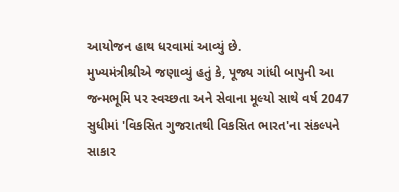આયોજન હાથ ધરવામાં આવ્યું છે.
મુખ્યમંત્રીશ્રીએ જણાવ્યું હતું કે, પૂજ્ય ગાંધી બાપુની આ જન્મભૂમિ પર સ્વચ્છતા અને સેવાના મૂલ્યો સાથે વર્ષ 2047 સુધીમાં 'વિકસિત ગુજરાતથી વિકસિત ભારત'ના સંકલ્પને સાકાર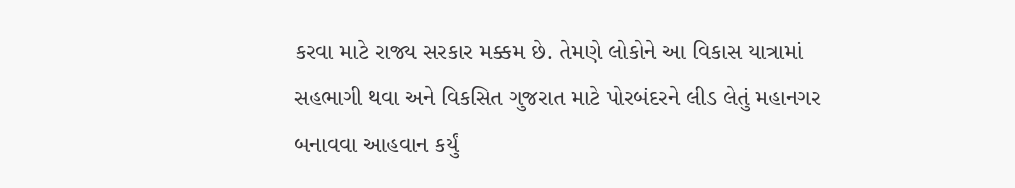કરવા માટે રાજ્ય સરકાર મક્કમ છે. તેમણે લોકોને આ વિકાસ યાત્રામાં સહભાગી થવા અને વિકસિત ગુજરાત માટે પોરબંદરને લીડ લેતું મહાનગર બનાવવા આહવાન કર્યું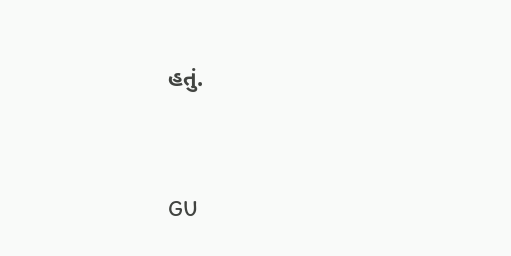હતું.




GU